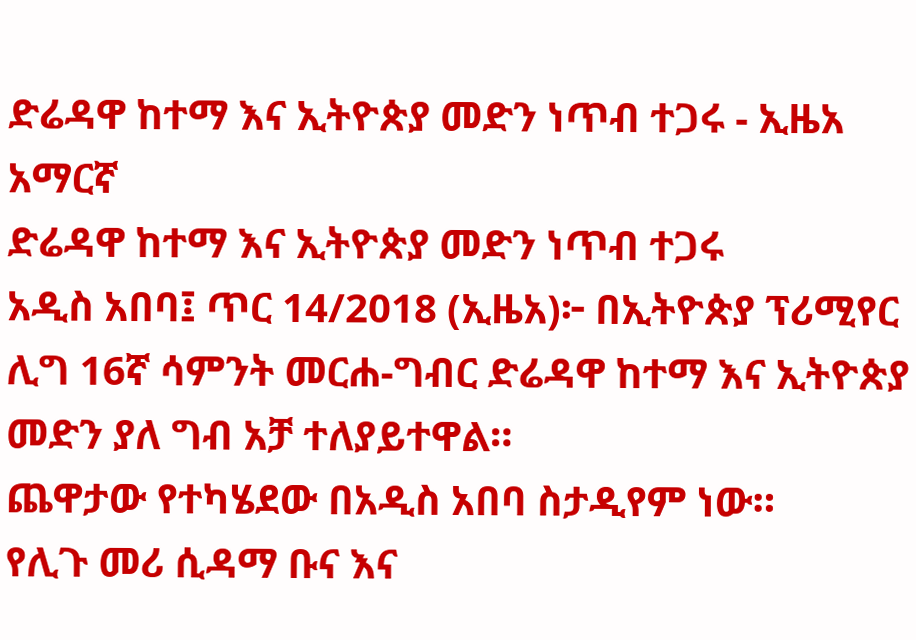ድሬዳዋ ከተማ እና ኢትዮጵያ መድን ነጥብ ተጋሩ - ኢዜአ አማርኛ
ድሬዳዋ ከተማ እና ኢትዮጵያ መድን ነጥብ ተጋሩ
አዲስ አበባ፤ ጥር 14/2018 (ኢዜአ)፦ በኢትዮጵያ ፕሪሚየር ሊግ 16ኛ ሳምንት መርሐ-ግብር ድሬዳዋ ከተማ እና ኢትዮጵያ መድን ያለ ግብ አቻ ተለያይተዋል።
ጨዋታው የተካሄደው በአዲስ አበባ ስታዲየም ነው።
የሊጉ መሪ ሲዳማ ቡና እና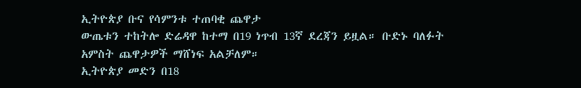ኢትዮጵያ ቡና የሳምንቱ ተጠባቂ ጨዋታ
ውጤቱን ተከትሎ ድሬዳዋ ከተማ በ19 ነጥብ 13ኛ ደረጃን ይዟል። ቡድኑ ባለፉት አምስት ጨዋታዎች ማሸነፍ አልቻለም።
ኢትዮጵያ መድን በ18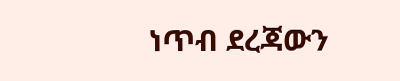ነጥብ ደረጃውን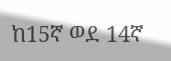ከ15ኛ ወደ 14ኛ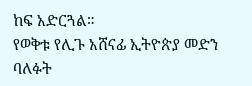ከፍ አድርጓል።
የወቅቱ የሊጉ አሸናፊ ኢትዮጵያ መድን ባለፉት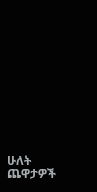ሁለት ጨዋታዎች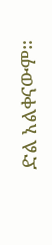ድል አልቀናውም።